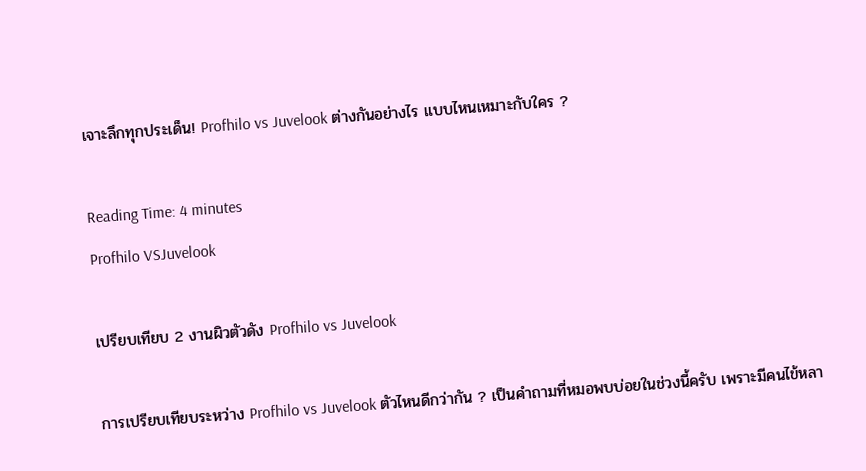เจาะลึกทุกประเด็น! Profhilo vs Juvelook ต่างกันอย่างไร แบบไหนเหมาะกับใคร ?

Reading Time: 4 minutes
Profhilo VSJuvelook

เปรียบเทียบ 2 งานผิวตัวดัง Profhilo vs Juvelook

การเปรียบเทียบระหว่าง Profhilo vs Juvelook ตัวไหนดีกว่ากัน ? เป็นคำถามที่หมอพบบ่อยในช่วงนี้ครับ เพราะมีคนไข้หลา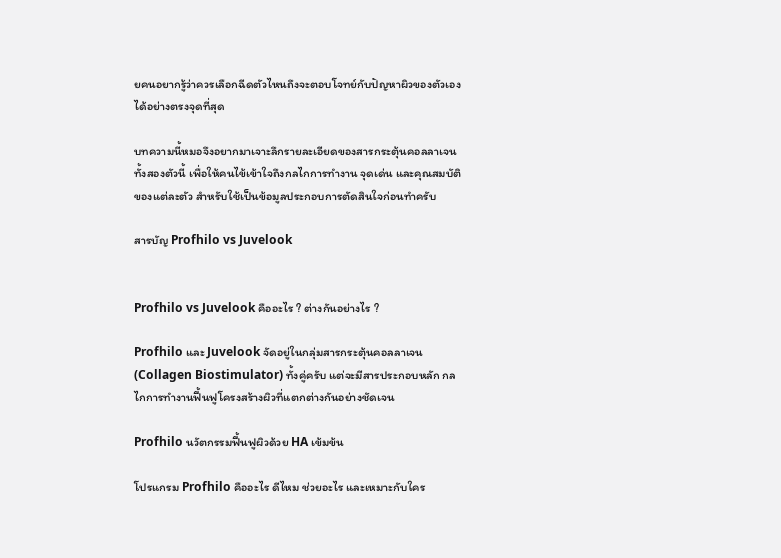ยคนอยากรู้ว่าควรเลือกฉีดตัวไหนถึงจะตอบโจทย์กับปัญหาผิวของตัวเองได้อย่างตรงจุดที่สุด

บทความนี้หมอจึงอยากมาเจาะลึกรายละเอียดของสารกระตุ้นคอลลาเจนทั้งสองตัวนี้ เพื่อให้คนไข้เข้าใจถึงกลไกการทำงาน จุดเด่น และคุณสมบัติของแต่ละตัว สำหรับใช้เป็นข้อมูลประกอบการตัดสินใจก่อนทำครับ

สารบัญ Profhilo vs Juvelook


Profhilo vs Juvelook คืออะไร ? ต่างกันอย่างไร ?

Profhilo และ Juvelook จัดอยู่ในกลุ่มสารกระตุ้นคอลลาเจน (Collagen Biostimulator) ทั้งคู่ครับ แต่จะมีสารประกอบหลัก กลไกการทำงานฟื้นฟูโครงสร้างผิวที่แตกต่างกันอย่างชัดเจน

Profhilo นวัตกรรมฟื้นฟูผิวด้วย HA เข้มข้น

โปรแกรม Profhilo คืออะไร ดีไหม ช่วยอะไร และเหมาะกับใคร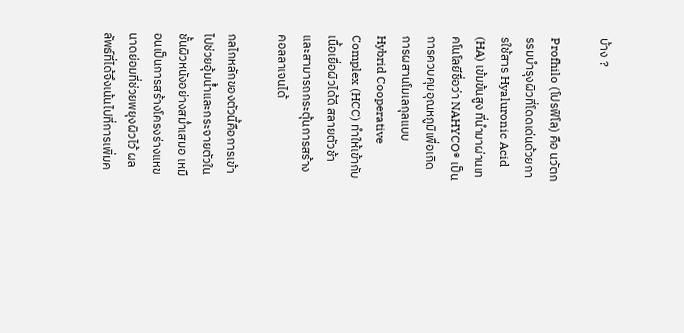บ้าง ?

Profhilo (โปรฟิโล) คือ นวัตกรรมบำรุงผิวที่โดดเด่นด้วยการใช้สาร Hyaluronic Acid (HA) เข้มข้นสูง ที่นำมาผ่านเทคโนโลยีชื่อว่า NAHYCO® เป็นการควบคุมอุณหภูมิเพื่อเกิดการผสานโมเลกุลแบบ Hybrid Cooperative Complex (HCC) ทำให้เข้ากับเนื้อเยื่อผิวได้ดี สลายตัวช้า และสามารถกระตุ้นการสร้างคอลลาเจนได้

กลไกหลักของตัวนี้คือการเข้าไปช่วยอุ้มน้ำและกระจายตัวในชั้นผิวหนังอย่างสม่ำเสมอ เหมือนเป็นการสร้างโครงร่างแหขนาดย่อมที่ช่วยพยุงผิวไว้ ผลลัพธ์ที่ได้จึงเน้นไปที่การเพิ่มค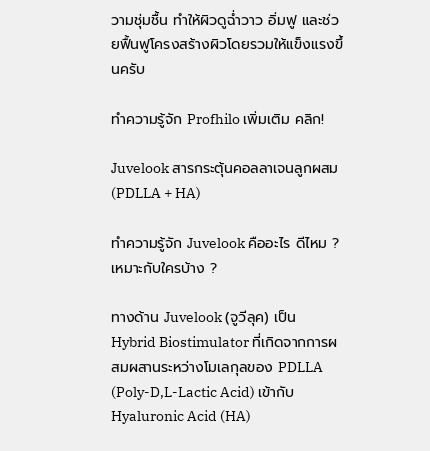วามชุ่มชื้น ทำให้ผิวดูฉ่ำวาว อิ่มฟู และช่วยฟื้นฟูโครงสร้างผิวโดยรวมให้แข็งแรงขึ้นครับ

ทำความรู้จัก Profhilo เพิ่มเติม คลิก!

Juvelook สารกระตุ้นคอลลาเจนลูกผสม (PDLLA + HA)

ทำความรู้จัก Juvelook คืออะไร ดีไหม ? เหมาะกับใครบ้าง ?

ทางด้าน Juvelook (จูวีลุค) เป็น Hybrid Biostimulator ที่เกิดจากการผสมผสานระหว่างโมเลกุลของ PDLLA (Poly-D,L-Lactic Acid) เข้ากับ Hyaluronic Acid (HA)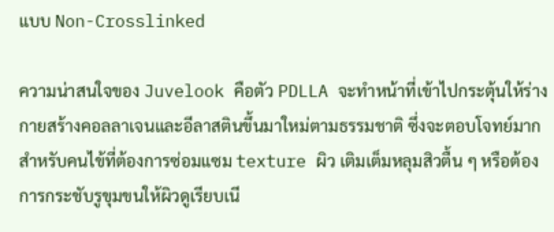แบบ Non-Crosslinked

ความน่าสนใจของ Juvelook คือตัว PDLLA จะทำหน้าที่เข้าไปกระตุ้นให้ร่างกายสร้างคอลลาเจนและอีลาสตินขึ้นมาใหม่ตามธรรมชาติ ซึ่งจะตอบโจทย์มากสำหรับคนไข้ที่ต้องการซ่อมแซม texture ผิว เติมเต็มหลุมสิวตื้น ๆ หรือต้องการกระชับรูขุมขนให้ผิวดูเรียบเนี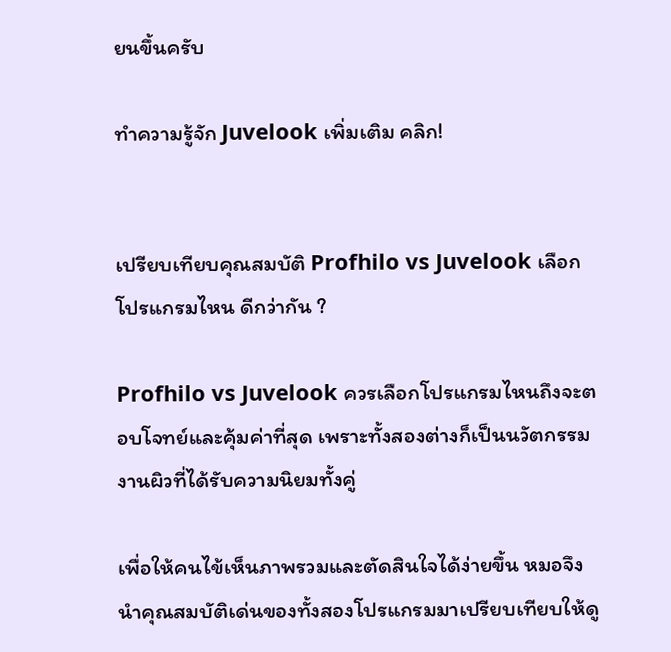ยนขึ้นครับ

ทำความรู้จัก Juvelook เพิ่มเติม คลิก!


เปรียบเทียบคุณสมบัติ Profhilo vs Juvelook เลือกโปรแกรมไหน ดีกว่ากัน ?

Profhilo vs Juvelook ควรเลือกโปรแกรมไหนถึงจะตอบโจทย์และคุ้มค่าที่สุด เพราะทั้งสองต่างก็เป็นนวัตกรรมงานผิวที่ได้รับความนิยมทั้งคู่

เพื่อให้คนไข้เห็นภาพรวมและตัดสินใจได้ง่ายขึ้น หมอจึงนำคุณสมบัติเด่นของทั้งสองโปรแกรมมาเปรียบเทียบให้ดู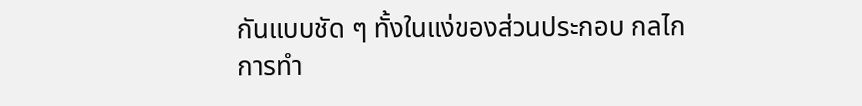กันแบบชัด ๆ ทั้งในแง่ของส่วนประกอบ กลไกการทำ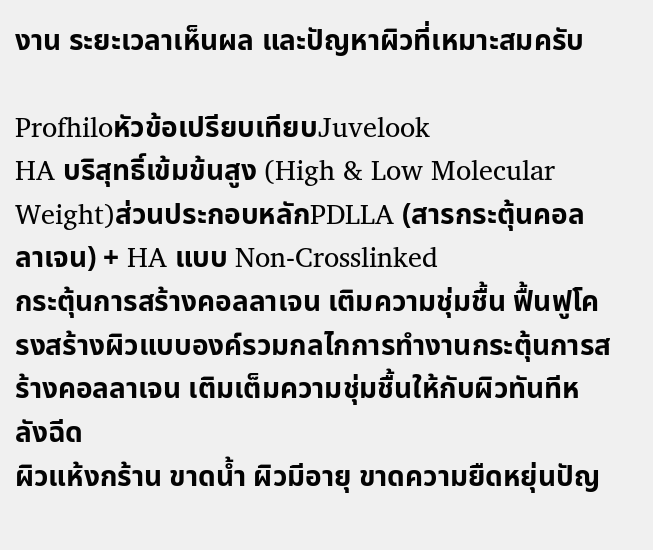งาน ระยะเวลาเห็นผล และปัญหาผิวที่เหมาะสมครับ

Profhiloหัวข้อเปรียบเทียบJuvelook
HA บริสุทธิ์เข้มข้นสูง (High & Low Molecular Weight)ส่วนประกอบหลักPDLLA (สารกระตุ้นคอลลาเจน) + HA แบบ Non-Crosslinked
กระตุ้นการสร้างคอลลาเจน เติมความชุ่มชื้น ฟื้นฟูโครงสร้างผิวแบบองค์รวมกลไกการทำงานกระตุ้นการสร้างคอลลาเจน เติมเต็มความชุ่มชื้นให้กับผิวทันทีหลังฉีด
ผิวแห้งกร้าน ขาดน้ำ ผิวมีอายุ ขาดความยืดหยุ่นปัญ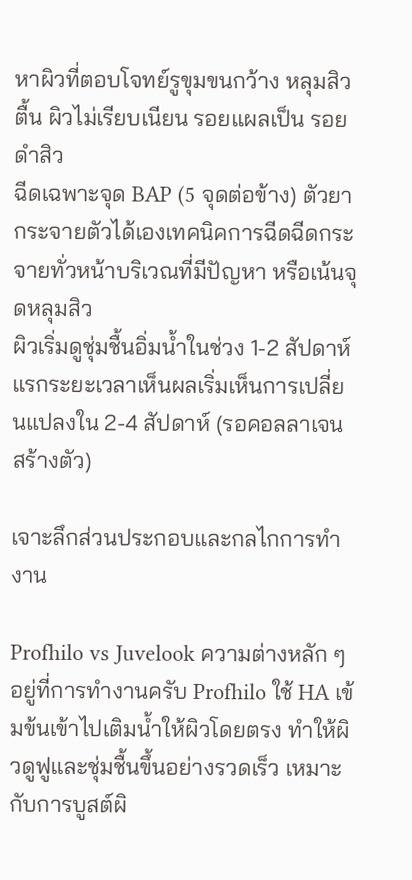หาผิวที่ตอบโจทย์รูขุมขนกว้าง หลุมสิวตื้น ผิวไม่เรียบเนียน รอยแผลเป็น รอยดำสิว
ฉีดเฉพาะจุด BAP (5 จุดต่อข้าง) ตัวยากระจายตัวได้เองเทคนิคการฉีดฉีดกระจายทั่วหน้าบริเวณที่มีปัญหา หรือเน้นจุดหลุมสิว
ผิวเริ่มดูชุ่มชื้นอิ่มน้ำในช่วง 1-2 สัปดาห์แรกระยะเวลาเห็นผลเริ่มเห็นการเปลี่ยนแปลงใน 2-4 สัปดาห์ (รอคอลลาเจนสร้างตัว)

เจาะลึกส่วนประกอบและกลไกการทำงาน

Profhilo vs Juvelook ความต่างหลัก ๆ อยู่ที่การทำงานครับ Profhilo ใช้ HA เข้มข้นเข้าไปเติมน้ำให้ผิวโดยตรง ทำให้ผิวดูฟูและชุ่มชื้นขึ้นอย่างรวดเร็ว เหมาะกับการบูสต์ผิ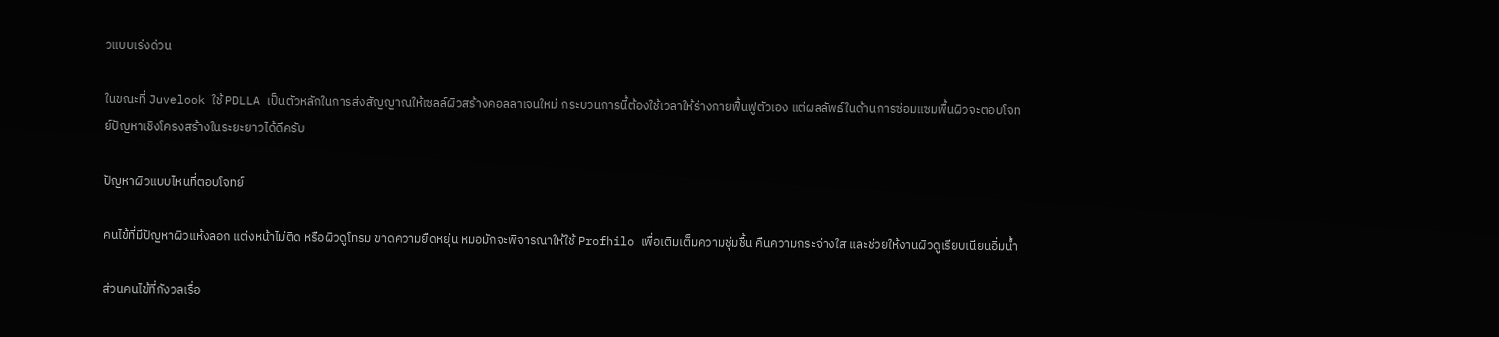วแบบเร่งด่วน

ในขณะที่ Juvelook ใช้ PDLLA เป็นตัวหลักในการส่งสัญญาณให้เซลล์ผิวสร้างคอลลาเจนใหม่ กระบวนการนี้ต้องใช้เวลาให้ร่างกายฟื้นฟูตัวเอง แต่ผลลัพธ์ในด้านการซ่อมแซมพื้นผิวจะตอบโจทย์ปัญหาเชิงโครงสร้างในระยะยาวได้ดีครับ

ปัญหาผิวแบบไหนที่ตอบโจทย์

คนไข้ที่มีปัญหาผิวแห้งลอก แต่งหน้าไม่ติด หรือผิวดูโทรม ขาดความยืดหยุ่น หมอมักจะพิจารณาให้ใช้ Profhilo เพื่อเติมเต็มความชุ่มชื้น คืนความกระจ่างใส และช่วยให้งานผิวดูเรียบเนียนอิ่มน้ำ

ส่วนคนไข้ที่กังวลเรื่อ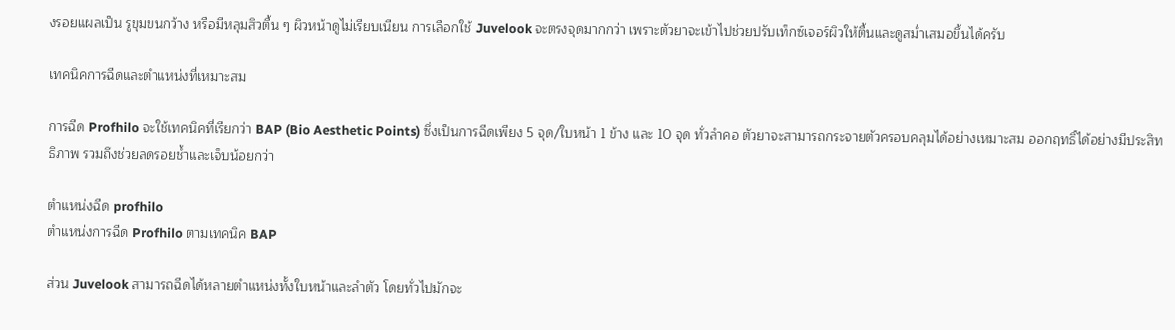งรอยแผลเป็น รูขุมขนกว้าง หรือมีหลุมสิวตื้น ๆ ผิวหน้าดูไม่เรียบเนียน การเลือกใช้ Juvelook จะตรงจุดมากกว่า เพราะตัวยาจะเข้าไปช่วยปรับเท็กซ์เจอร์ผิวให้ตื้นและดูสม่ำเสมอขึ้นได้ครับ

เทคนิคการฉีดและตำแหน่งที่เหมาะสม

การฉีด Profhilo จะใช้เทคนิคที่เรียกว่า BAP (Bio Aesthetic Points) ซึ่งเป็นการฉีดเพียง 5 จุด/ใบหน้า 1 ข้าง และ 10 จุด ทั่วลำคอ ตัวยาจะสามารถกระจายตัวครอบคลุมได้อย่างเหมาะสม ออกฤทธิ์ได้อย่างมีประสิทธิภาพ รวมถึงช่วยลดรอยช้ำและเจ็บน้อยกว่า

ตำแหน่งฉีด profhilo
ตำแหน่งการฉีด Profhilo ตามเทคนิค BAP

ส่วน Juvelook สามารถฉีดได้หลายตำแหน่งทั้งใบหน้าและลำตัว โดยทั่วไปมักจะ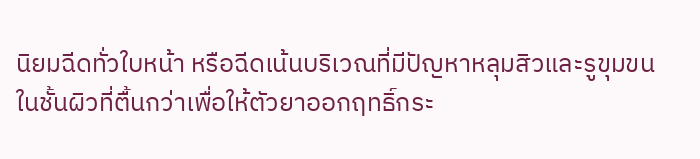นิยมฉีดทั่วใบหน้า หรือฉีดเน้นบริเวณที่มีปัญหาหลุมสิวและรูขุมขนในชั้นผิวที่ตื้นกว่าเพื่อให้ตัวยาออกฤทธิ์กระ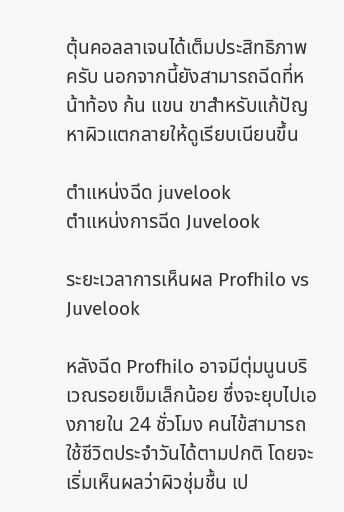ตุ้นคอลลาเจนได้เต็มประสิทธิภาพครับ นอกจากนี้ยังสามารถฉีดที่หน้าท้อง ก้น แขน ขาสำหรับแก้ปัญหาผิวแตกลายให้ดูเรียบเนียนขึ้น

ตำแหน่งฉีด juvelook
ตำแหน่งการฉีด Juvelook

ระยะเวลาการเห็นผล Profhilo vs Juvelook

หลังฉีด Profhilo อาจมีตุ่มนูนบริเวณรอยเข็มเล็กน้อย ซึ่งจะยุบไปเองภายใน 24 ชั่วโมง คนไข้สามารถใช้ชีวิตประจำวันได้ตามปกติ โดยจะเริ่มเห็นผลว่าผิวชุ่มชื้น เป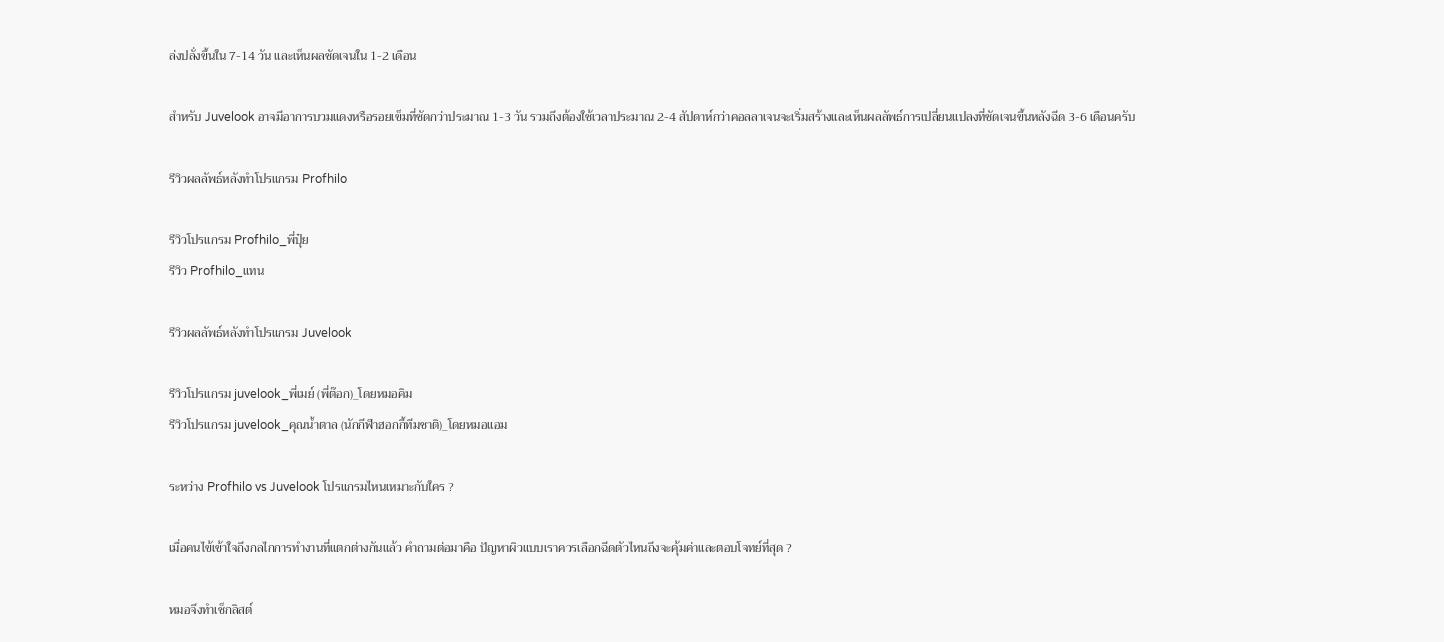ล่งปลั่งขึ้นใน 7-14 วัน และเห็นผลชัดเจนใน 1-2 เดือน

สำหรับ Juvelook อาจมีอาการบวมแดงหรือรอยเข็มที่ชัดกว่าประมาณ 1-3 วัน รวมถึงต้องใช้เวลาประมาณ 2-4 สัปดาห์กว่าคอลลาเจนจะเริ่มสร้างและเห็นผลลัพธ์การเปลี่ยนแปลงที่ชัดเจนขึ้นหลังฉีด 3-6 เดือนครับ

รีวิวผลลัพธ์หลังทำโปรแกรม Profhilo

รีวิวโปรแกรม Profhilo_พี่ปุ๋ย
รีวิว Profhilo_แทน

รีวิวผลลัพธ์หลังทำโปรแกรม Juvelook

รีวิวโปรแกรม juvelook_พี่เมย์ (พี่ต๊อก)_โดยหมอคิม
รีวิวโปรแกรม juvelook_คุณน้ำตาล (นักกีฬาฮอกกี้ทีมชาติ)_โดยหมอแอม

ระหว่าง Profhilo vs Juvelook โปรแกรมไหนเหมาะกับใคร ?

เมื่อคนไข้เข้าใจถึงกลไกการทำงานที่แตกต่างกันแล้ว คำถามต่อมาคือ ปัญหาผิวแบบเราควรเลือกฉีดตัวไหนถึงจะคุ้มค่าและตอบโจทย์ที่สุด ?

หมอจึงทำเช็กลิสต์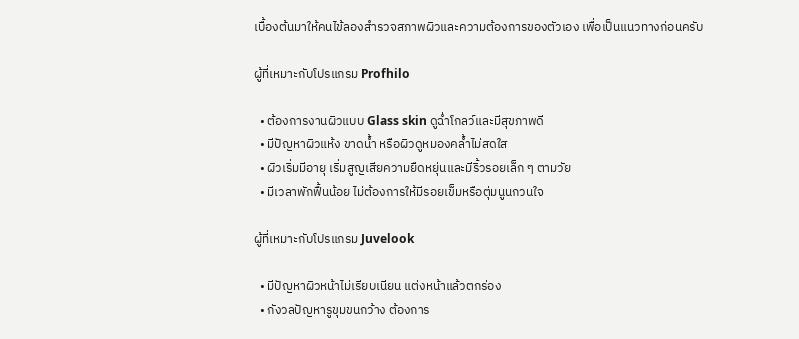เบื้องต้นมาให้คนไข้ลองสำรวจสภาพผิวและความต้องการของตัวเอง เพื่อเป็นแนวทางก่อนครับ

ผู้ที่เหมาะกับโปรแกรม Profhilo

  • ต้องการงานผิวแบบ Glass skin ดูฉ่ำโกลว์และมีสุขภาพดี
  • มีปัญหาผิวแห้ง ขาดน้ำ หรือผิวดูหมองคล้ำไม่สดใส
  • ผิวเริ่มมีอายุ เริ่มสูญเสียความยืดหยุ่นและมีริ้วรอยเล็ก ๆ ตามวัย
  • มีเวลาพักฟื้นน้อย ไม่ต้องการให้มีรอยเข็มหรือตุ่มนูนกวนใจ

ผู้ที่เหมาะกับโปรแกรม Juvelook

  • มีปัญหาผิวหน้าไม่เรียบเนียน แต่งหน้าแล้วตกร่อง
  • กังวลปัญหารูขุมขนกว้าง ต้องการ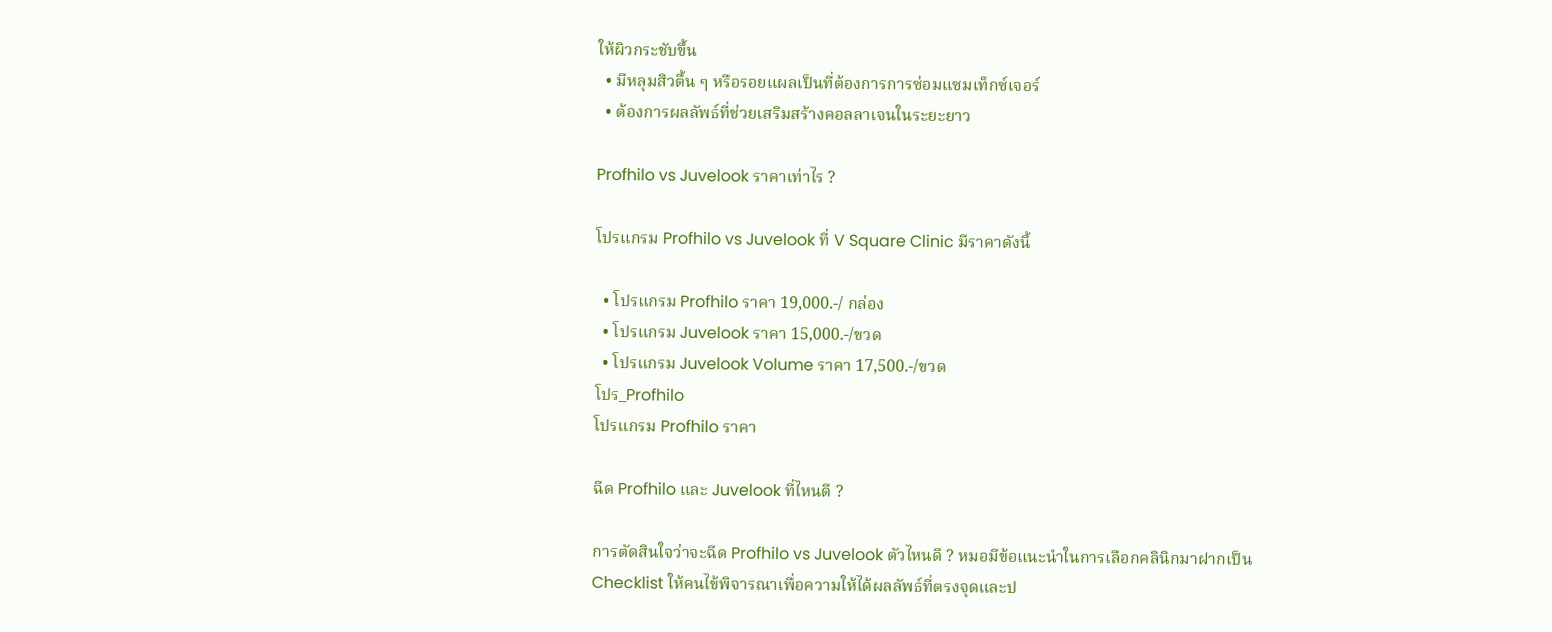ให้ผิวกระชับขึ้น
  • มีหลุมสิวตื้น ๆ หรือรอยแผลเป็นที่ต้องการการซ่อมแซมเท็กซ์เจอร์
  • ต้องการผลลัพธ์ที่ช่วยเสริมสร้างคอลลาเจนในระยะยาว

Profhilo vs Juvelook ราคาเท่าไร ?

โปรแกรม Profhilo vs Juvelook ที่ V Square Clinic มีราคาดังนี้

  • โปรแกรม Profhilo ราคา 19,000.-/ กล่อง
  • โปรแกรม Juvelook ราคา 15,000.-/ขวด
  • โปรแกรม Juvelook Volume ราคา 17,500.-/ขวด
โปร_Profhilo
โปรแกรม Profhilo ราคา

ฉีด Profhilo และ Juvelook ที่ไหนดี ?

การตัดสินใจว่าจะฉีด Profhilo vs Juvelook ตัวไหนดี ? หมอมีข้อแนะนำในการเลือกคลินิกมาฝากเป็น Checklist ให้คนไข้พิจารณาเพื่อความให้ได้ผลลัพธ์ที่ตรงจุดและป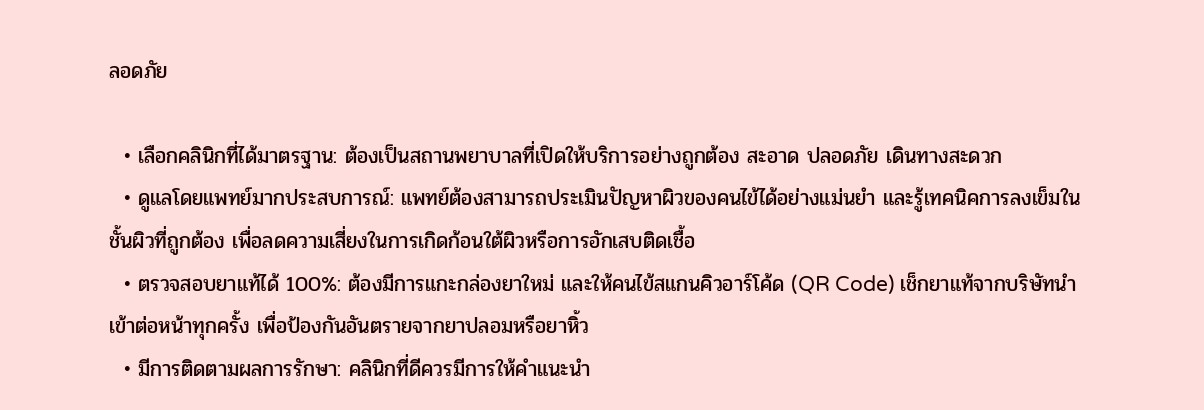ลอดภัย

  • เลือกคลินิกที่ได้มาตรฐาน: ต้องเป็นสถานพยาบาลที่เปิดให้บริการอย่างถูกต้อง สะอาด ปลอดภัย เดินทางสะดวก
  • ดูแลโดยแพทย์มากประสบการณ์: แพทย์ต้องสามารถประเมินปัญหาผิวของคนไข้ได้อย่างแม่นยำ และรู้เทคนิคการลงเข็มในชั้นผิวที่ถูกต้อง เพื่อลดความเสี่ยงในการเกิดก้อนใต้ผิวหรือการอักเสบติดเชื้อ
  • ตรวจสอบยาแท้ได้ 100%: ต้องมีการแกะกล่องยาใหม่ และให้คนไข้สแกนคิวอาร์โค้ด (QR Code) เช็กยาแท้จากบริษัทนำเข้าต่อหน้าทุกครั้ง เพื่อป้องกันอันตรายจากยาปลอมหรือยาหิ้ว
  • มีการติดตามผลการรักษา: คลินิกที่ดีควรมีการให้คำแนะนำ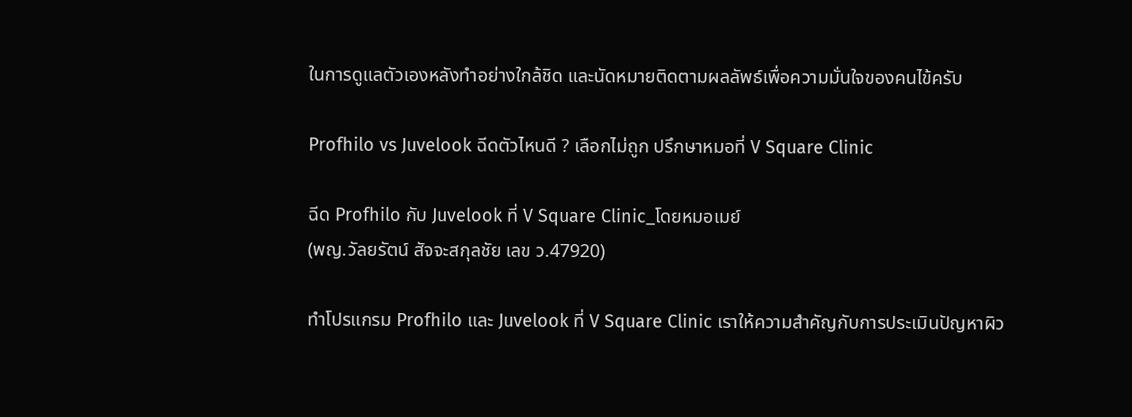ในการดูแลตัวเองหลังทำอย่างใกล้ชิด และนัดหมายติดตามผลลัพธ์เพื่อความมั่นใจของคนไข้ครับ

Profhilo vs Juvelook ฉีดตัวไหนดี ? เลือกไม่ถูก ปรึกษาหมอที่ V Square Clinic

ฉีด Profhilo กับ Juvelook ที่ V Square Clinic_โดยหมอเมย์
(พญ.วัลยรัตน์ สัจจะสกุลชัย เลข ว.47920)

ทำโปรแกรม Profhilo และ Juvelook ที่ V Square Clinic เราให้ความสำคัญกับการประเมินปัญหาผิว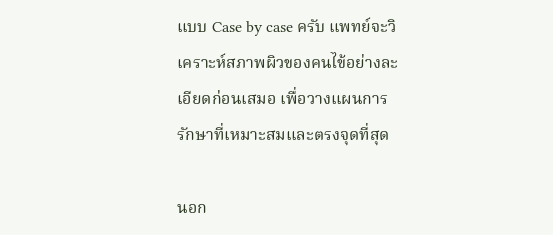แบบ Case by case ครับ แพทย์จะวิเคราะห์สภาพผิวของคนไข้อย่างละเอียดก่อนเสมอ เพื่อวางแผนการรักษาที่เหมาะสมและตรงจุดที่สุด

นอก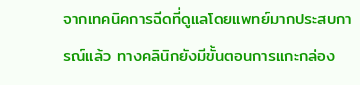จากเทคนิคการฉีดที่ดูแลโดยแพทย์มากประสบการณ์แล้ว ทางคลินิกยังมีขั้นตอนการแกะกล่อง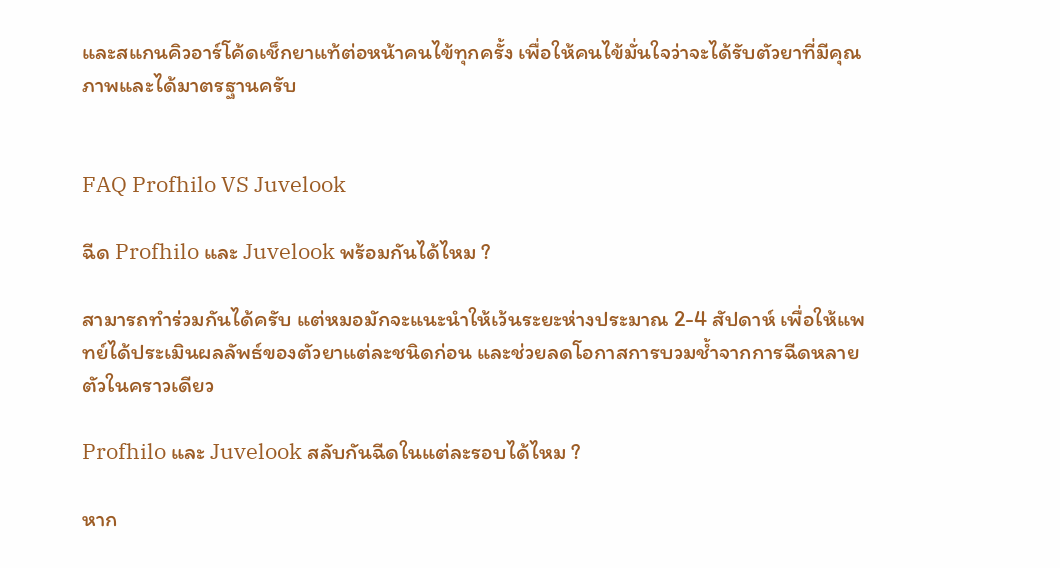และสแกนคิวอาร์โค้ดเช็กยาแท้ต่อหน้าคนไข้ทุกครั้ง เพื่อให้คนไข้มั่นใจว่าจะได้รับตัวยาที่มีคุณภาพและได้มาตรฐานครับ


FAQ Profhilo VS Juvelook

ฉีด Profhilo และ Juvelook พร้อมกันได้ไหม ?

สามารถทำร่วมกันได้ครับ แต่หมอมักจะแนะนำให้เว้นระยะห่างประมาณ 2-4 สัปดาห์ เพื่อให้แพทย์ได้ประเมินผลลัพธ์ของตัวยาแต่ละชนิดก่อน และช่วยลดโอกาสการบวมช้ำจากการฉีดหลายตัวในคราวเดียว

Profhilo และ Juvelook สลับกันฉีดในแต่ละรอบได้ไหม ?

หาก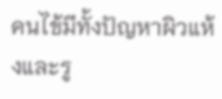คนไข้มีทั้งปัญหาผิวแห้งและรู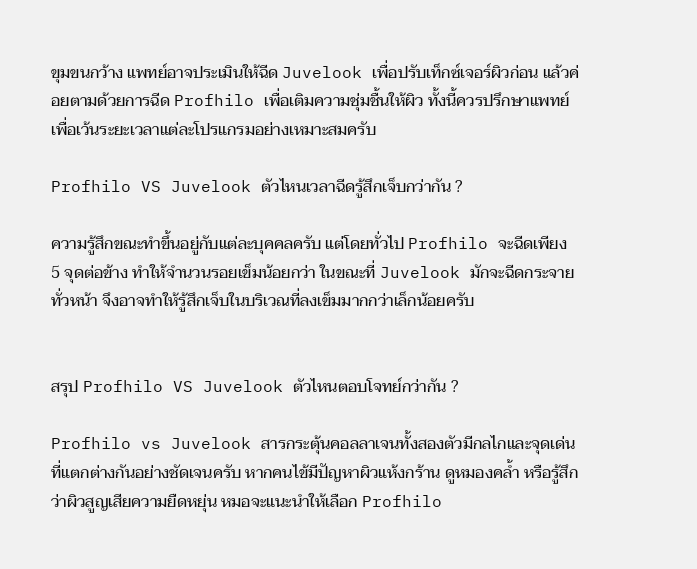ขุมขนกว้าง แพทย์อาจประเมินให้ฉีด Juvelook เพื่อปรับเท็กซ์เจอร์ผิวก่อน แล้วค่อยตามด้วยการฉีด Profhilo เพื่อเติมความชุ่มชื้นให้ผิว ทั้งนี้ควรปรึกษาแพทย์เพื่อเว้นระยะเวลาแต่ละโปรแกรมอย่างเหมาะสมครับ

Profhilo VS Juvelook ตัวไหนเวลาฉีดรู้สึกเจ็บกว่ากัน ?

ความรู้สึกขณะทำขึ้นอยู่กับแต่ละบุคคลครับ แต่โดยทั่วไป Profhilo จะฉีดเพียง 5 จุดต่อข้าง ทำให้จำนวนรอยเข็มน้อยกว่า ในขณะที่ Juvelook มักจะฉีดกระจายทั่วหน้า จึงอาจทำให้รู้สึกเจ็บในบริเวณที่ลงเข็มมากกว่าเล็กน้อยครับ


สรุป Profhilo VS Juvelook ตัวไหนตอบโจทย์กว่ากัน ?

Profhilo vs Juvelook สารกระตุ้นคอลลาเจนทั้งสองตัวมีกลไกและจุดเด่นที่แตกต่างกันอย่างชัดเจนครับ หากคนไข้มีปัญหาผิวแห้งกร้าน ดูหมองคล้ำ หรือรู้สึกว่าผิวสูญเสียความยืดหยุ่น หมอจะแนะนำให้เลือก Profhilo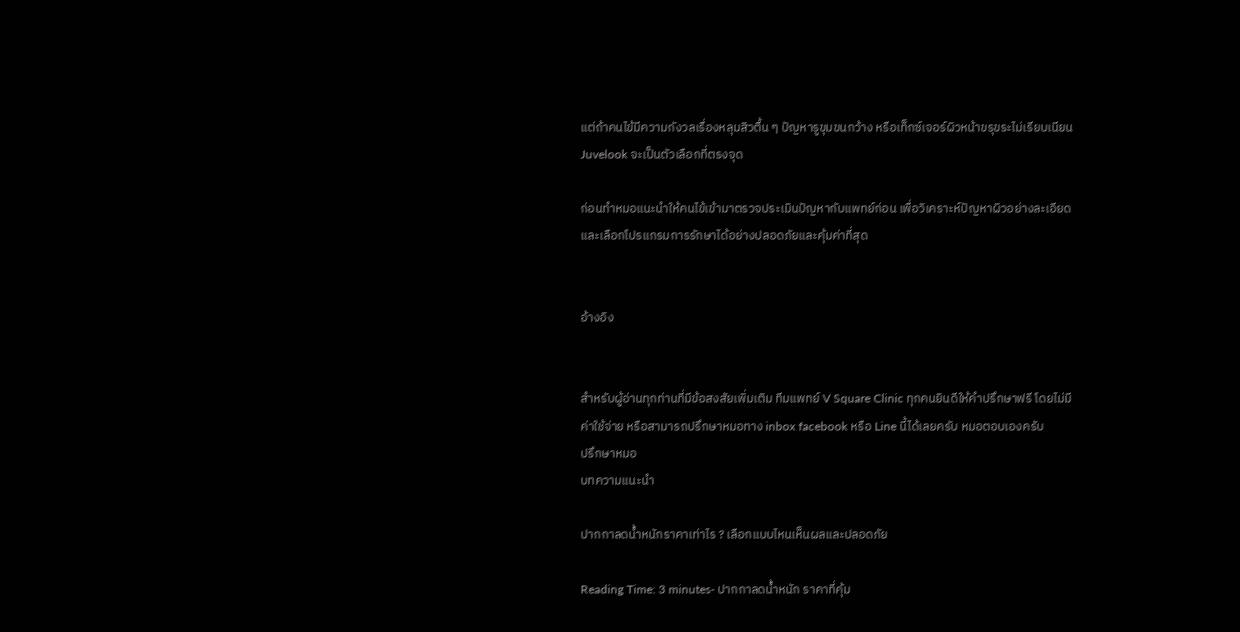แต่ถ้าคนไข้มีความกังวลเรื่องหลุมสิวตื้น ๆ ปัญหารูขุมขนกว้าง หรือเท็กซ์เจอร์ผิวหน้าขรุขระไม่เรียบเนียน Juvelook จะเป็นตัวเลือกที่ตรงจุด

ก่อนทำหมอแนะนำให้คนไข้เข้ามาตรวจประเมินปัญหากับแพทย์ก่อน เพื่อวิเคราะห์ปัญหาผิวอย่างละเอียด และเลือกโปรแกรมการรักษาได้อย่างปลอดภัยและคุ้มค่าที่สุด


อ้างอิง


สำหรับผู้อ่านทุกท่านที่มีข้อสงสัยเพิ่มเติม ทีมแพทย์ V Square Clinic ทุกคนยินดีให้คำปรึกษาฟรี โดยไม่มีค่าใช้จ่าย หรือสามารถปรึกษาหมอทาง inbox facebook หรือ Line นี้ได้เลยครับ หมอตอบเองครับ
ปรึกษาหมอ
บทความแนะนำ

ปากกาลดน้ำหนักราคาเท่าไร ? เลือกแบบไหนเห็นผลและปลอดภัย

Reading Time: 3 minutes- ปากกาลดน้ำหนัก ราคาที่คุ้ม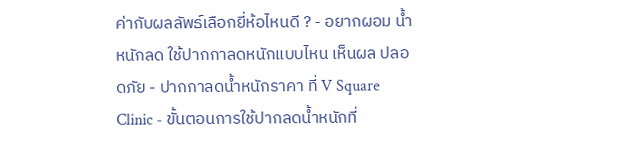ค่ากับผลลัพธ์เลือกยี่ห้อไหนดี ? - อยากผอม น้ำหนักลด ใช้ปากกาลดหนักแบบไหน เห็นผล ปลอดภัย - ปากกาลดน้ำหนักราคา ที่ V Square Clinic - ขั้นตอนการใช้ปากลดน้ำหนักที่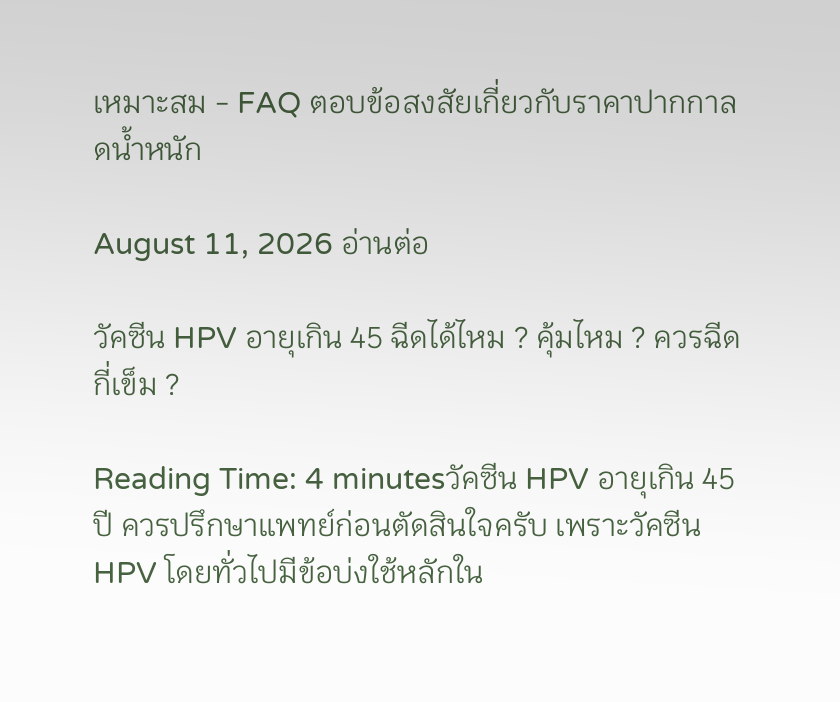เหมาะสม - FAQ ตอบข้อสงสัยเกี่ยวกับราคาปากกาลดน้ำหนัก

August 11, 2026 อ่านต่อ

วัคซีน HPV อายุเกิน 45 ฉีดได้ไหม ? คุ้มไหม ? ควรฉีดกี่เข็ม ?

Reading Time: 4 minutesวัคซีน HPV อายุเกิน 45 ปี ควรปรึกษาแพทย์ก่อนตัดสินใจครับ เพราะวัคซีน HPV โดยทั่วไปมีข้อบ่งใช้หลักใน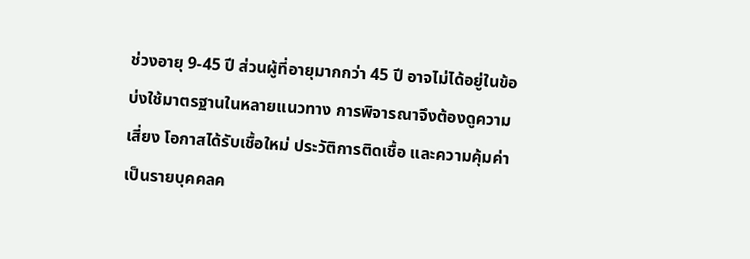ช่วงอายุ 9-45 ปี ส่วนผู้ที่อายุมากกว่า 45 ปี อาจไม่ได้อยู่ในข้อบ่งใช้มาตรฐานในหลายแนวทาง การพิจารณาจึงต้องดูความเสี่ยง โอกาสได้รับเชื้อใหม่ ประวัติการติดเชื้อ และความคุ้มค่าเป็นรายบุคคลค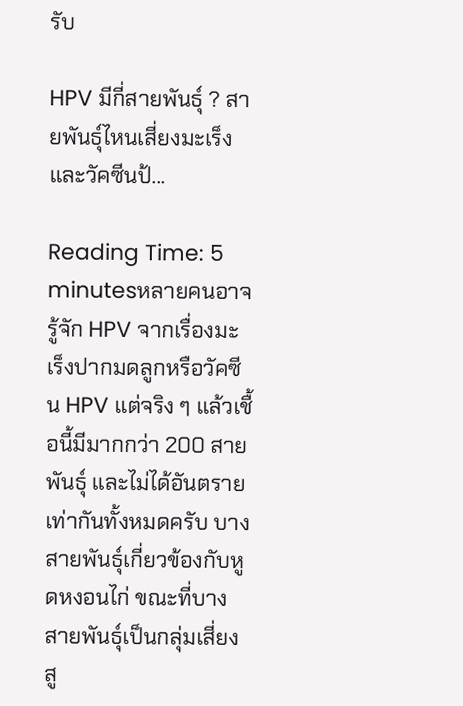รับ

HPV มีกี่สายพันธุ์ ? สายพันธุ์ไหนเสี่ยงมะเร็ง และวัคซีนป้...

Reading Time: 5 minutesหลายคนอาจรู้จัก HPV จากเรื่องมะเร็งปากมดลูกหรือวัคซีน HPV แต่จริง ๆ แล้วเชื้อนี้มีมากกว่า 200 สายพันธุ์ และไม่ได้อันตรายเท่ากันทั้งหมดครับ บางสายพันธุ์เกี่ยวข้องกับหูดหงอนไก่ ขณะที่บางสายพันธุ์เป็นกลุ่มเสี่ยงสู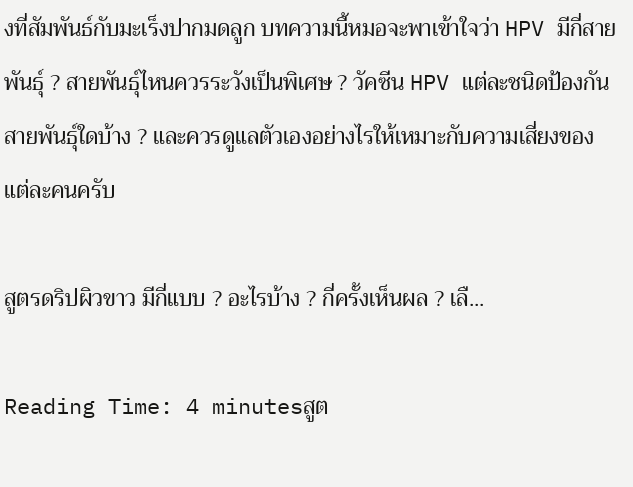งที่สัมพันธ์กับมะเร็งปากมดลูก บทความนี้หมอจะพาเข้าใจว่า HPV มีกี่สายพันธุ์ ? สายพันธุ์ไหนควรระวังเป็นพิเศษ ? วัคซีน HPV แต่ละชนิดป้องกันสายพันธุ์ใดบ้าง ? และควรดูแลตัวเองอย่างไรให้เหมาะกับความเสี่ยงของแต่ละคนครับ

สูตรดริปผิวขาว มีกี่แบบ ? อะไรบ้าง ? กี่ครั้งเห็นผล ? เลื...

Reading Time: 4 minutesสูต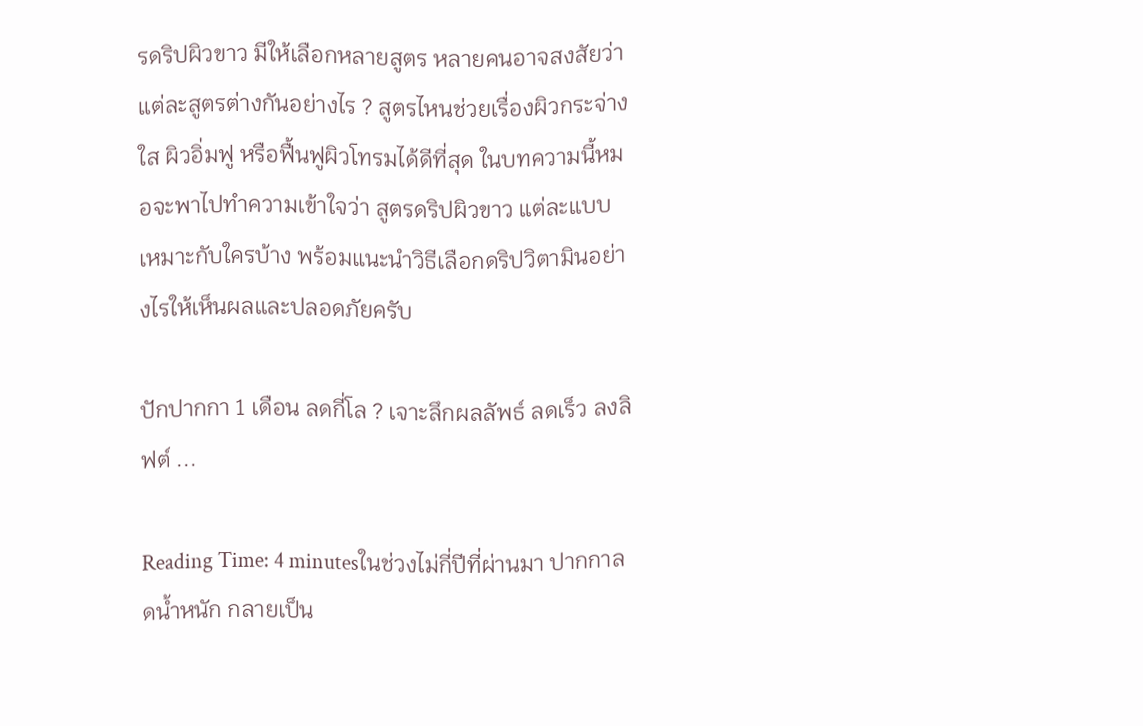รดริปผิวขาว มีให้เลือกหลายสูตร หลายคนอาจสงสัยว่าแต่ละสูตรต่างกันอย่างไร ? สูตรไหนช่วยเรื่องผิวกระจ่างใส ผิวอิ่มฟู หรือฟื้นฟูผิวโทรมได้ดีที่สุด ในบทความนี้หมอจะพาไปทำความเข้าใจว่า สูตรดริปผิวขาว แต่ละแบบเหมาะกับใครบ้าง พร้อมแนะนำวิธีเลือกดริปวิตามินอย่างไรให้เห็นผลและปลอดภัยครับ

ปักปากกา 1 เดือน ลดกี่โล ? เจาะลึกผลลัพธ์ ลดเร็ว ลงลิฟต์ ...

Reading Time: 4 minutesในช่วงไม่กี่ปีที่ผ่านมา ปากกาลดน้ำหนัก กลายเป็น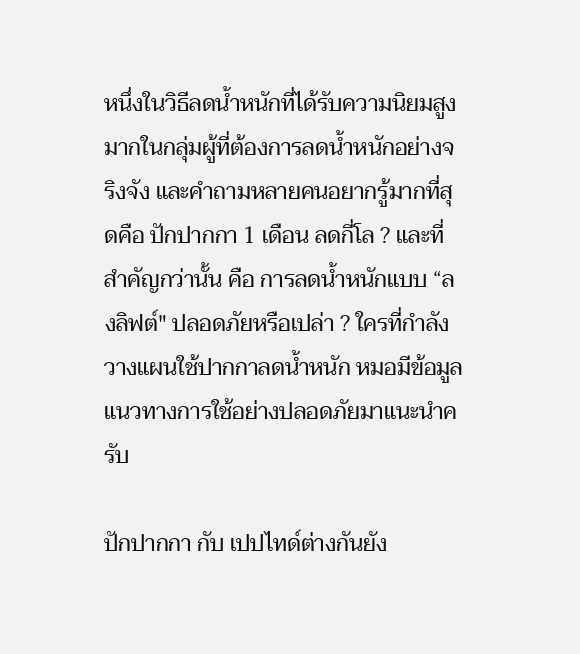หนึ่งในวิธีลดน้ำหนักที่ได้รับความนิยมสูงมากในกลุ่มผู้ที่ต้องการลดน้ำหนักอย่างจริงจัง และคำถามหลายคนอยากรู้มากที่สุดคือ ปักปากกา 1 เดือน ลดกี่โล ? และที่สำคัญกว่านั้น คือ การลดน้ำหนักแบบ “ลงลิฟต์" ปลอดภัยหรือเปล่า ? ใครที่กำลังวางแผนใช้ปากกาลดน้ำหนัก หมอมีข้อมูลแนวทางการใช้อย่างปลอดภัยมาแนะนำครับ

ปักปากกา กับ เปปไทด์ต่างกันยัง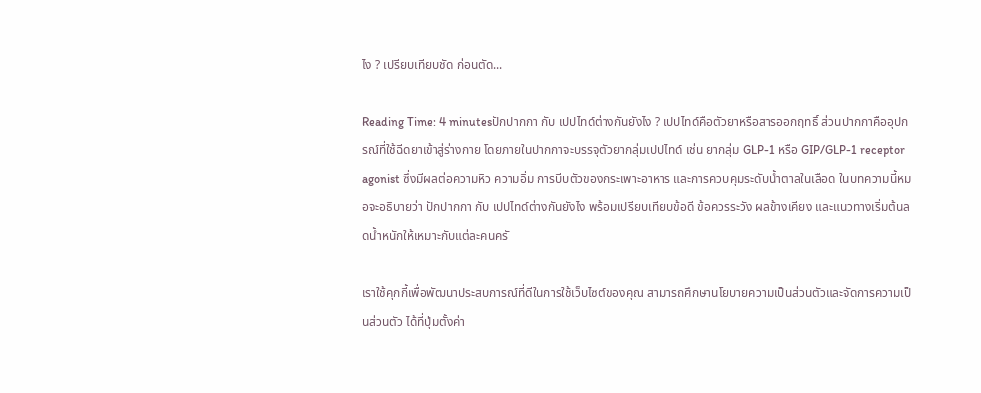ไง ? เปรียบเทียบชัด ก่อนตัด...

Reading Time: 4 minutesปักปากกา กับ เปปไทด์ต่างกันยังไง ? เปปไทด์คือตัวยาหรือสารออกฤทธิ์ ส่วนปากกาคืออุปกรณ์ที่ใช้ฉีดยาเข้าสู่ร่างกาย โดยภายในปากกาจะบรรจุตัวยากลุ่มเปปไทด์ เช่น ยากลุ่ม GLP-1 หรือ GIP/GLP-1 receptor agonist ซึ่งมีผลต่อความหิว ความอิ่ม การบีบตัวของกระเพาะอาหาร และการควบคุมระดับน้ำตาลในเลือด ในบทความนี้หมอจะอธิบายว่า ปักปากกา กับ เปปไทด์ต่างกันยังไง พร้อมเปรียบเทียบข้อดี ข้อควรระวัง ผลข้างเคียง และแนวทางเริ่มต้นลดน้ำหนักให้เหมาะกับแต่ละคนครั

เราใช้คุกกี้เพื่อพัฒนาประสบการณ์ที่ดีในการใช้เว็บไซต์ของคุณ สามารถศึกษานโยบายความเป็นส่วนตัวและจัดการความเป็นส่วนตัว ได้ที่ปุ่มตั้งค่า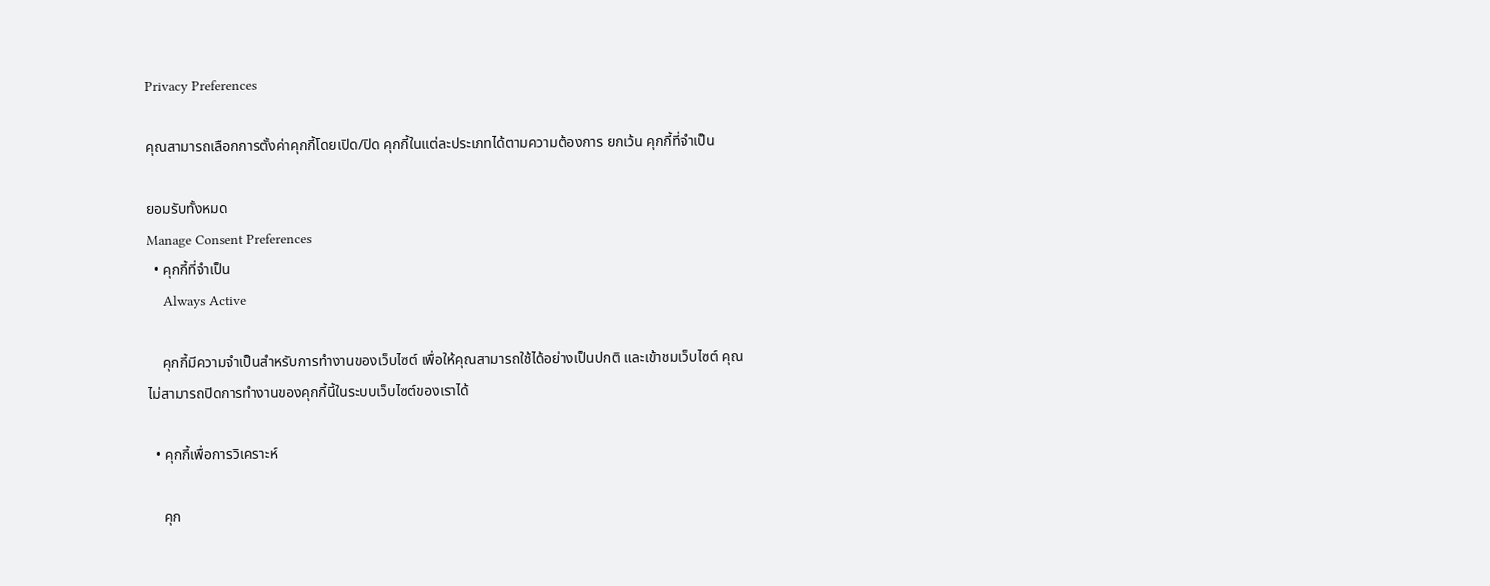Privacy Preferences

คุณสามารถเลือกการตั้งค่าคุกกี้โดยเปิด/ปิด คุกกี้ในแต่ละประเภทได้ตามความต้องการ ยกเว้น คุกกี้ที่จำเป็น

ยอมรับทั้งหมด
Manage Consent Preferences
  • คุกกี้ที่จำเป็น
    Always Active

    คุกกี้มีความจำเป็นสำหรับการทำงานของเว็บไซต์ เพื่อให้คุณสามารถใช้ได้อย่างเป็นปกติ และเข้าชมเว็บไซต์ คุณไม่สามารถปิดการทำงานของคุกกี้นี้ในระบบเว็บไซต์ของเราได้

  • คุกกี้เพื่อการวิเคราะห์

    คุก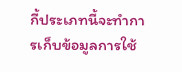กี้ประเภทนี้จะทำการเก็บข้อมูลการใช้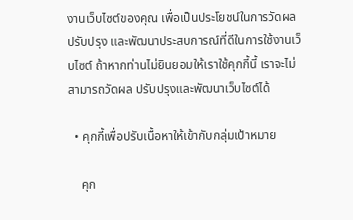งานเว็บไซต์ของคุณ เพื่อเป็นประโยชน์ในการวัดผล ปรับปรุง และพัฒนาประสบการณ์ที่ดีในการใช้งานเว็บไซต์ ถ้าหากท่านไม่ยินยอมให้เราใช้คุกกี้นี้ เราจะไม่สามารถวัดผล ปรับปรุงและพัฒนาเว็บไซต์ได้

  • คุกกี้เพื่อปรับเนื้อหาให้เข้ากับกลุ่มเป้าหมาย

    คุก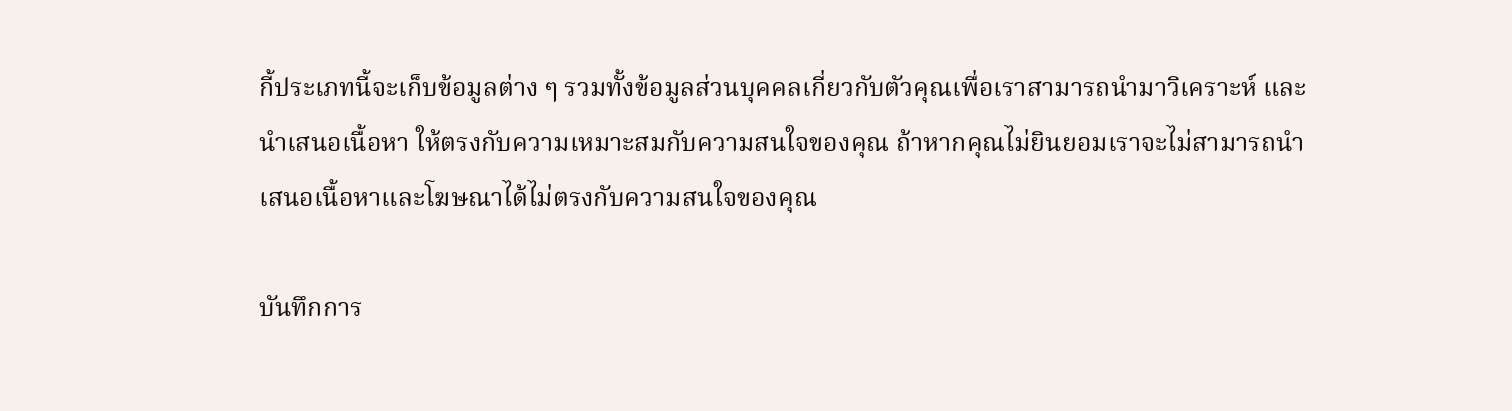กี้ประเภทนี้จะเก็บข้อมูลต่าง ๆ รวมทั้งข้อมูลส่วนบุคคลเกี่ยวกับตัวคุณเพื่อเราสามารถนำมาวิเคราะห์ และนำเสนอเนื้อหา ให้ตรงกับความเหมาะสมกับความสนใจของคุณ ถ้าหากคุณไม่ยินยอมเราจะไม่สามารถนำเสนอเนื้อหาและโฆษณาได้ไม่ตรงกับความสนใจของคุณ

บันทึกการ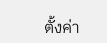ตั้งค่า